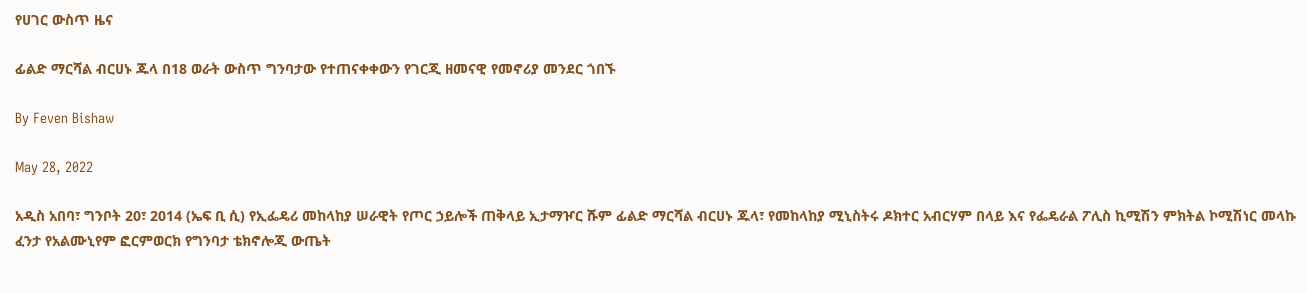የሀገር ውስጥ ዜና

ፊልድ ማርሻል ብርሀኑ ጁላ በ18 ወራት ውስጥ ግንባታው የተጠናቀቀውን የገርጂ ዘመናዊ የመኖሪያ መንደር ጎበኙ

By Feven Bishaw

May 28, 2022

አዲስ አበባ፣ ግንቦት 20፣ 2014 (ኤፍ ቢ ሲ) የኢፌዴሪ መከላከያ ሠራዊት የጦር ኃይሎች ጠቅላይ ኢታማዦር ሹም ፊልድ ማርሻል ብርሀኑ ጁላ፣ የመከላከያ ሚኒስትሩ ዶክተር አብርሃም በላይ እና የፌዴራል ፖሊስ ኪሚሽን ምክትል ኮሚሽነር መላኩ ፈንታ የአልሙኒየም ፎርምወርክ የግንባታ ቴክኖሎጂ ውጤት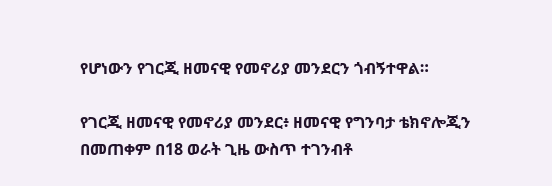የሆነውን የገርጂ ዘመናዊ የመኖሪያ መንደርን ጎብኝተዋል።

የገርጂ ዘመናዊ የመኖሪያ መንደር፥ ዘመናዊ የግንባታ ቴክኖሎጂን በመጠቀም በ18 ወራት ጊዜ ውስጥ ተገንብቶ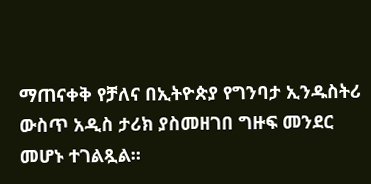ማጠናቀቅ የቻለና በኢትዮጵያ የግንባታ ኢንዱስትሪ ውስጥ አዲስ ታሪክ ያስመዘገበ ግዙፍ መንደር መሆኑ ተገልጿል።